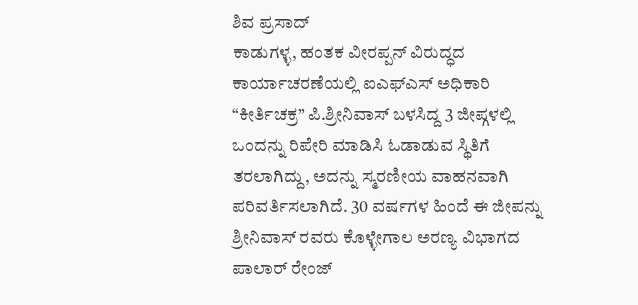ಶಿವ ಪ್ರಸಾದ್
ಕಾಡುಗಳ್ಳ, ಹಂತಕ ವೀರಪ್ಪನ್ ವಿರುದ್ಧದ ಕಾರ್ಯಾಚರಣೆಯಲ್ಲಿ ಐಎಫ್ಎಸ್ ಅಧಿಕಾರಿ “ಕೀರ್ತಿಚಕ್ರ” ಪಿ.ಶ್ರೀನಿವಾಸ್ ಬಳಸಿದ್ದ 3 ಜೀಪ್ಗಳಲ್ಲಿ ಒಂದನ್ನು ರಿಪೇರಿ ಮಾಡಿಸಿ ಓಡಾಡುವ ಸ್ಥಿತಿಗೆ ತರಲಾಗಿದ್ದು, ಅದನ್ನು ಸ್ಮರಣೀಯ ವಾಹನವಾಗಿ ಪರಿವರ್ತಿಸಲಾಗಿದೆ. 30 ವರ್ಷಗಳ ಹಿಂದೆ ಈ ಜೀಪನ್ನು ಶ್ರೀನಿವಾಸ್ ರವರು ಕೊಳ್ಳೇಗಾಲ ಅರಣ್ಯ ವಿಭಾಗದ ಪಾಲಾರ್ ರೇಂಜ್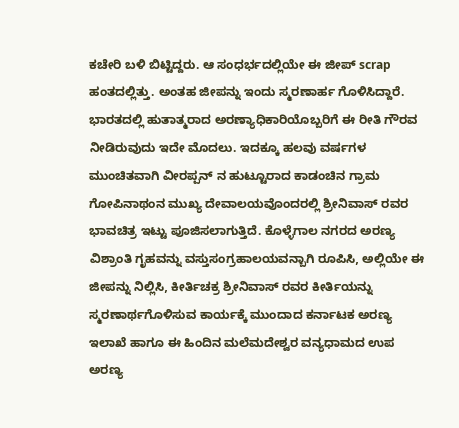ಕಚೇರಿ ಬಳಿ ಬಿಟ್ಟಿದ್ದರು. ಆ ಸಂಧರ್ಭದಲ್ಲಿಯೇ ಈ ಜೀಪ್ scrap ಹಂತದಲ್ಲಿತ್ತು. ಅಂತಹ ಜೀಪನ್ನು ಇಂದು ಸ್ಮರಣಾರ್ಹ ಗೊಳಿಸಿದ್ದಾರೆ.
ಭಾರತದಲ್ಲಿ ಹುತಾತ್ಮರಾದ ಅರಣ್ಯಾಧಿಕಾರಿಯೊಬ್ಬರಿಗೆ ಈ ರೀತಿ ಗೌರವ ನೀಡಿರುವುದು ಇದೇ ಮೊದಲು. ಇದಕ್ಕೂ ಹಲವು ವರ್ಷಗಳ ಮುಂಚಿತವಾಗಿ ವೀರಪ್ಪನ್ ನ ಹುಟ್ಟೂರಾದ ಕಾಡಂಚಿನ ಗ್ರಾಮ ಗೋಪಿನಾಥಂನ ಮುಖ್ಯ ದೇವಾಲಯವೊಂದರಲ್ಲಿ ಶ್ರೀನಿವಾಸ್ ರವರ ಭಾವಚಿತ್ರ ಇಟ್ಟು ಪೂಜಿಸಲಾಗುತ್ತಿದೆ. ಕೊಳ್ಳೆಗಾಲ ನಗರದ ಅರಣ್ಯ ವಿಶ್ರಾಂತಿ ಗೃಹವನ್ನು ವಸ್ತುಸಂಗ್ರಹಾಲಯವನ್ಬಾಗಿ ರೂಪಿಸಿ, ಅಲ್ಲಿಯೇ ಈ ಜೀಪನ್ನು ನಿಲ್ಲಿಸಿ, ಕೀರ್ತಿಚಕ್ರ ಶ್ರೀನಿವಾಸ್ ರವರ ಕೀರ್ತಿಯನ್ನು ಸ್ಮರಣಾರ್ಥಗೊಳಿಸುವ ಕಾರ್ಯಕ್ಕೆ ಮುಂದಾದ ಕರ್ನಾಟಕ ಅರಣ್ಯ ಇಲಾಖೆ ಹಾಗೂ ಈ ಹಿಂದಿನ ಮಲೆಮದೇಶ್ವರ ವನ್ಯಧಾಮದ ಉಪ ಅರಣ್ಯ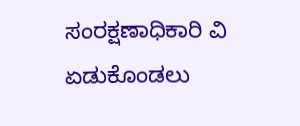ಸಂರಕ್ಷಣಾಧಿಕಾರಿ ವಿ ಏಡುಕೊಂಡಲು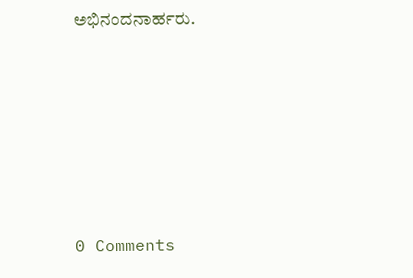ಅಭಿನಂದನಾರ್ಹರು.






0 Comments